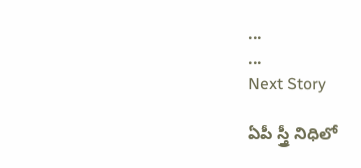...
...
Next Story

ఏపీ స్త్రీ నిధిలో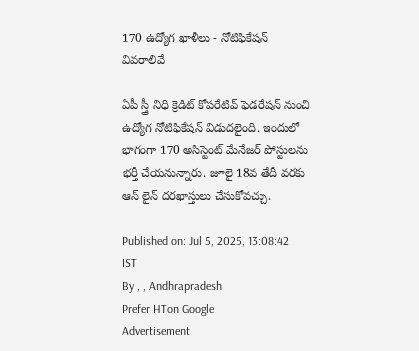170 ఉద్యోగ ఖాళీలు - నోటిఫికేషన్ వివరాలివే

ఏపీ స్త్రీ నిధి క్రెడిట్ కోపరేటివ్ ఫెడరేషన్ నుంచి ఉద్యోగ నోటిఫికేషన్ విడుదలైంది. ఇందులో భాగంగా 170 అసిస్టెంట్ మేనేజర్ పోస్టులను భర్తీ చేయనున్నారు. జూలై 18వ తేదీ వరకు ఆన్ లైన్ దరఖాస్తులు చేసుకోవచ్చు.

Published on: Jul 5, 2025, 13:08:42 IST
By , , Andhrapradesh
Prefer HTon Google
Advertisement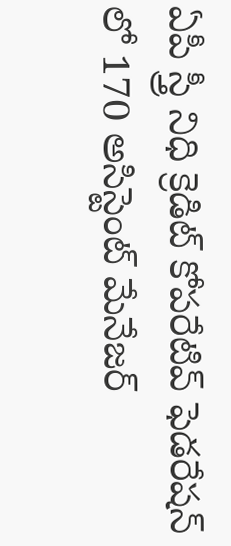ఏపీ స్త్రీ నిధి క్రెడిట్ కోపరేటివ్ ఫెడరేషన్ లో 170 అసిస్టెంట్ మేనేజర్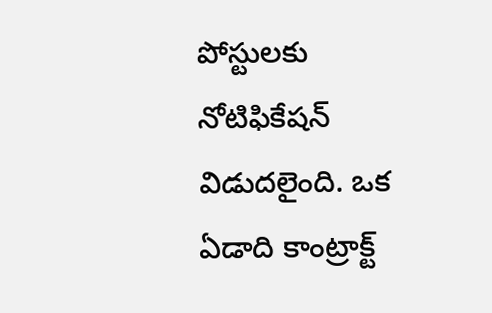పోస్టులకు నోటిఫికేషన్ విడుదలైంది. ఒక ఏడాది కాంట్రాక్ట్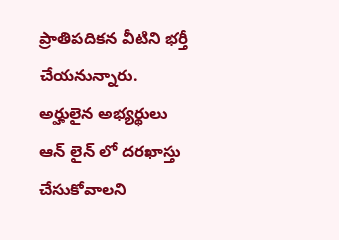ప్రాతిపదికన వీటిని భర్తీ చేయనున్నారు. అర్హులైన అభ్యర్థులు ఆన్ లైన్ లో దరఖాస్తు చేసుకోవాలని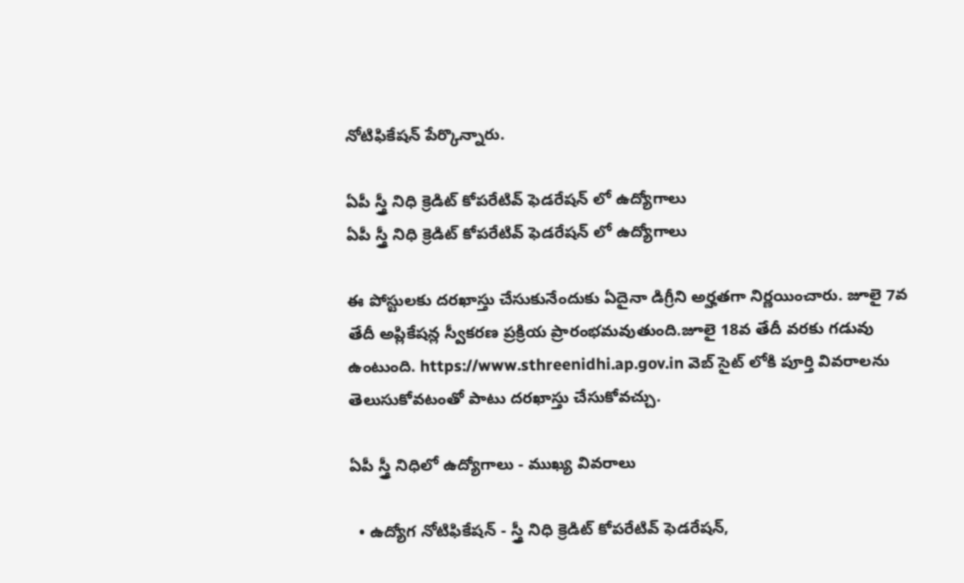నోటిఫికేషన్ పేర్కొన్నారు.

ఏపీ స్త్రీ నిధి క్రెడిట్ కోపరేటివ్ ఫెడరేషన్ లో ఉద్యోగాలు
ఏపీ స్త్రీ నిధి క్రెడిట్ కోపరేటివ్ ఫెడరేషన్ లో ఉద్యోగాలు

ఈ పోస్టులకు దరఖాస్తు చేసుకునేందుకు ఏదైనా డిగ్రీని అర్హతగా నిర్ణయించారు. జూలై 7వ తేదీ అప్లికేషన్ల స్వీకరణ ప్రక్రియ ప్రారంభమవుతుంది.జూలై 18వ తేదీ వరకు గడువు ఉంటుంది. https://www.sthreenidhi.ap.gov.in వెబ్ సైట్ లోకి పూర్తి వివరాలను తెలుసుకోవటంతో పాటు దరఖాస్తు చేసుకోవచ్చు.

ఏపీ స్త్రీ నిధిలో ఉద్యోగాలు - ముఖ్య వివరాలు

  • ఉద్యోగ నోటిఫికేషన్ - స్త్రీ నిధి క్రెడిట్ కోపరేటివ్ ఫెడరేషన్,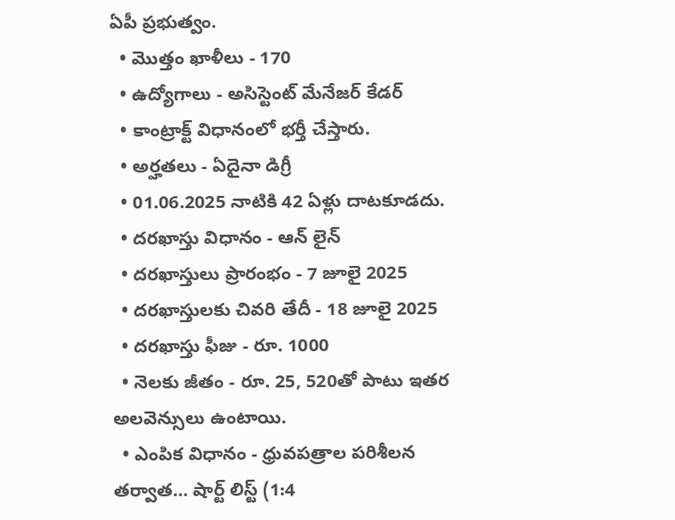ఏపీ ప్రభుత్వం.
  • మొత్తం ఖాళీలు - 170
  • ఉద్యోగాలు - అసిస్టెంట్ మేనేజర్ కేడర్
  • కాంట్రాక్ట్ విధానంలో భర్తీ చేస్తారు.
  • అర్హతలు - ఏదైనా డిగ్రీ
  • 01.06.2025 నాటికి 42 ఏళ్లు దాటకూడదు.
  • దరఖాస్తు విధానం - ఆన్ లైన్
  • దరఖాస్తులు ప్రారంభం - 7 జూలై 2025
  • దరఖాస్తులకు చివరి తేదీ - 18 జూలై 2025
  • దరఖాస్తు ఫీజు - రూ. 1000
  • నెలకు జీతం - రూ. 25, 520తో పాటు ఇతర అలవెన్సులు ఉంటాయి.
  • ఎంపిక విధానం - ధ్రువపత్రాల పరిశీలన తర్వాత… షార్ట్ లిస్ట్ (1:4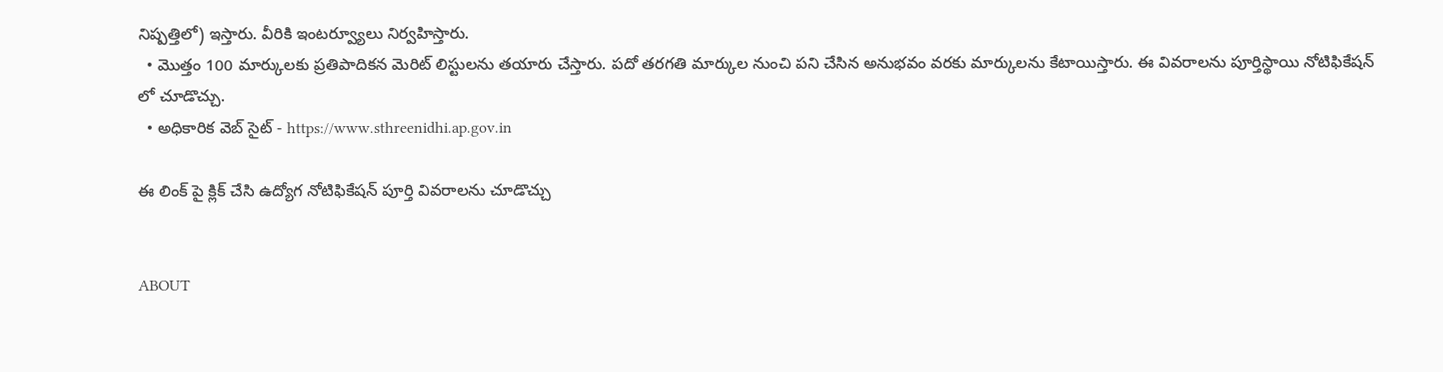నిష్పత్తిలో) ఇస్తారు. వీరికి ఇంటర్వ్యూలు నిర్వహిస్తారు.
  • మొత్తం 100 మార్కులకు ప్రతిపాదికన మెరిట్ లిస్టులను తయారు చేస్తారు. పదో తరగతి మార్కుల నుంచి పని చేసిన అనుభవం వరకు మార్కులను కేటాయిస్తారు. ఈ వివరాలను పూర్తిస్థాయి నోటిఫికేషన్ లో చూడొచ్చు.
  • అధికారిక వెబ్ సైట్ - https://www.sthreenidhi.ap.gov.in

ఈ లింక్ పై క్లిక్ చేసి ఉద్యోగ నోటిఫికేషన్ పూర్తి వివరాలను చూడొచ్చు


ABOUT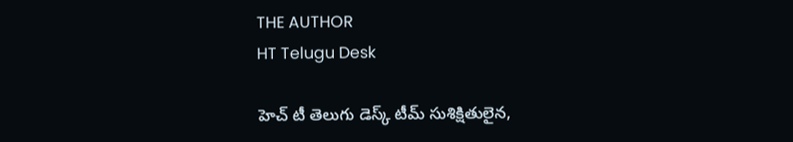THE AUTHOR
HT Telugu Desk

హెచ్ టీ తెలుగు డెస్క్ టీమ్ సుశిక్షితులైన,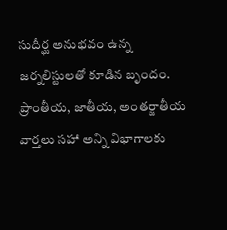సుదీర్ఘ అనుభవం ఉన్న జర్నలిస్టులతో కూడిన బృందం. ప్రాంతీయ, జాతీయ, అంతర్జాతీయ వార్తలు సహా అన్ని విభాగాలకు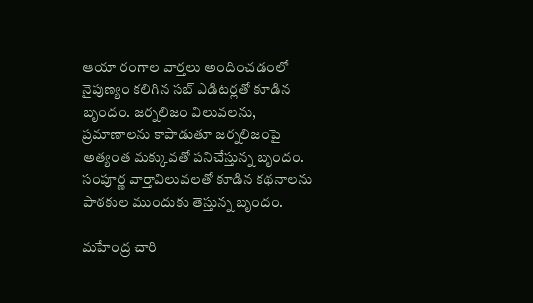ఆయా రంగాల వార్తలు అందించడంలో నైపుణ్యం కలిగిన సబ్ ఎడిటర్లతో కూడిన బృందం. జర్నలిజం విలువలను, ప్రమాణాలను కాపాడుతూ జర్నలిజంపై అత్యంత మక్కువతో పనిచేస్తున్న బృందం. సంపూర్ణ వార్తావిలువలతో కూడిన కథనాలను పాఠకుల ముందుకు తెస్తున్న బృందం.

మహేంద్ర చారి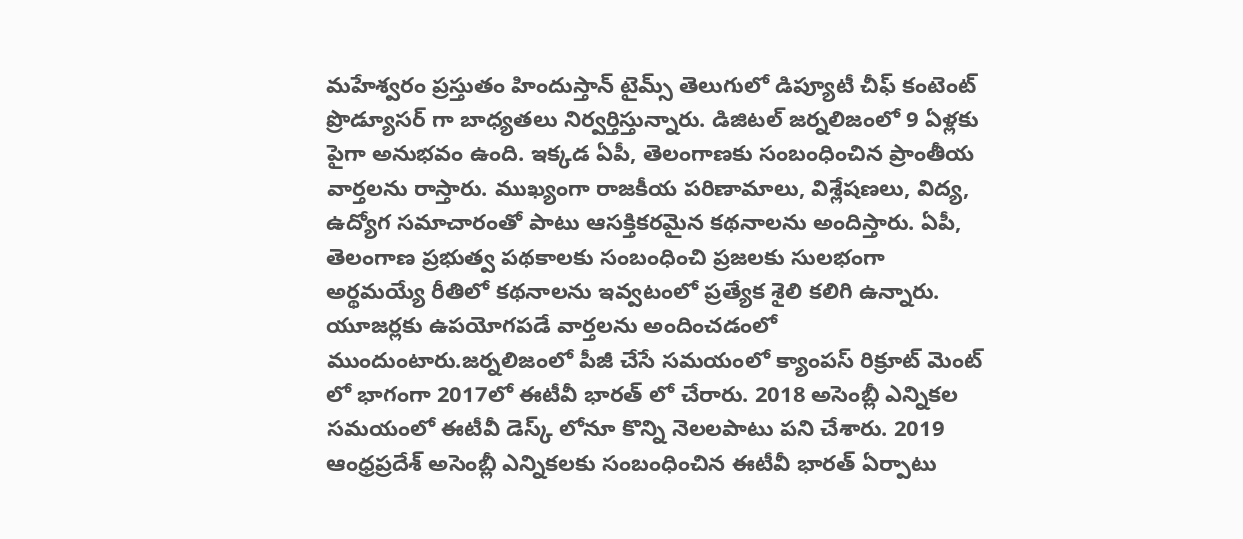మహేశ్వరం ప్రస్తుతం హిందుస్తాన్ టైమ్స్ తెలుగులో డిప్యూటీ చీఫ్ కంటెంట్ ప్రొడ్యూసర్ గా బాధ్యతలు నిర్వర్తిస్తున్నారు. డిజిటల్ జర్నలిజంలో 9 ఏళ్లకు పైగా అనుభవం ఉంది. ఇక్కడ ఏపీ, తెలంగాణకు సంబంధించిన ప్రాంతీయ వార్తలను రాస్తారు. ముఖ్యంగా రాజకీయ పరిణామాలు, విశ్లేషణలు, విద్య, ఉద్యోగ సమాచారంతో పాటు ఆసక్తికరమైన కథనాలను అందిస్తారు. ఏపీ, తెలంగాణ ప్రభుత్వ పథకాలకు సంబంధించి ప్రజలకు సులభంగా అర్థమయ్యే రీతిలో కథనాలను ఇవ్వటంలో ప్రత్యేక శైలి కలిగి ఉన్నారు. యూజర్లకు ఉపయోగపడే వార్తలను అందించడంలో ముందుంటారు.జర్నలిజంలో పీజీ చేసే సమయంలో క్యాంపస్ రిక్రూట్ మెంట్ లో భాగంగా 2017లో ఈటీవీ భారత్ లో చేరారు. 2018 అసెంబ్లీ ఎన్నికల సమయంలో ఈటీవీ డెస్క్ లోనూ కొన్ని నెలలపాటు పని చేశారు. 2019 ఆంధ్రప్రదేశ్ అసెంబ్లీ ఎన్నికలకు సంబంధించిన ఈటీవీ భారత్ ఏర్పాటు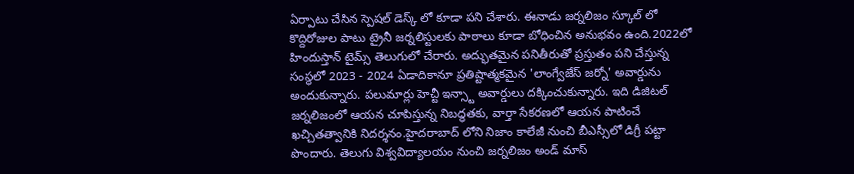ఏర్పాటు చేసిన స్పెషల్ డెస్క్ లో కూడా పని చేశారు. ఈనాడు జర్నలిజం స్కూల్ లో కొద్దిరోజుల పాటు ట్రైనీ జర్నలిస్టులకు పాఠాలు కూడా బోధించిన అనుభవం ఉంది.2022లో హిందుస్తాన్ టైమ్స్ తెలుగులో చేరారు. అద్భుతమైన పనితీరుతో ప్రస్తుతం పని చేస్తున్న సంస్థలో 2023 - 2024 ఏడాదికానూ ప్రతిష్టాత్మకమైన 'లాంగ్వేజేస్ జర్నో' అవార్డును అందుకున్నారు. పలుమార్లు హెచ్టీ ఇన్స్టా అవార్డులు దక్కించుకున్నారు. ఇది డిజిటల్ జర్నలిజంలో ఆయన చూపిస్తున్న నిబద్ధతకు, వార్తా సేకరణలో ఆయన పాటించే ఖచ్చితత్వానికి నిదర్శనం.హైదరాబాద్ లోని నిజాం కాలేజీ నుంచి బీఎస్సీలో డిగ్రీ పట్టా పొందారు. తెలుగు విశ్వవిద్యాలయం నుంచి జర్నలిజం అండ్ మాస్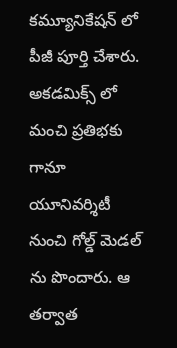కమ్యూనికేషన్ లో పీజీ పూర్తి చేశారు. అకడమిక్స్ లో మంచి ప్రతిభకు గానూ యూనివర్శిటీ నుంచి గోల్డ్ మెడల్ ను పొందారు. ఆ తర్వాత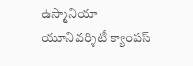ఉస్మానియా యూనివర్శిటీ క్యాంపస్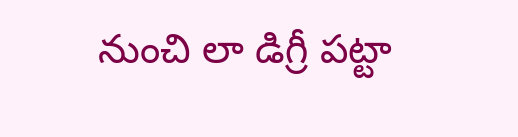నుంచి లా డిగ్రీ పట్టా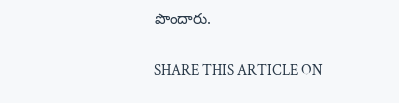పొందారు.

SHARE THIS ARTICLE ON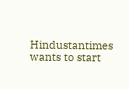Hindustantimes wants to start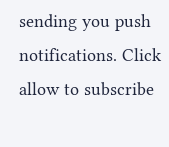sending you push notifications. Click allow to subscribe